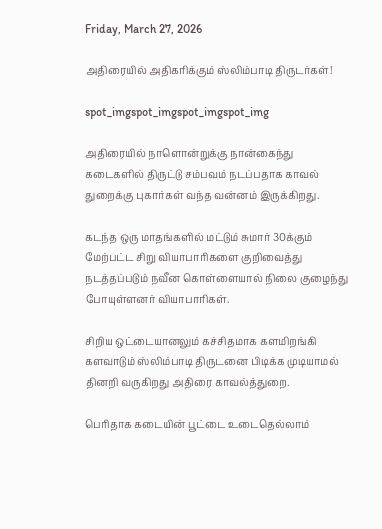Friday, March 27, 2026

அதிரையில் அதிகரிக்கும் ஸ்லிம்பாடி திருடர்கள்!

spot_imgspot_imgspot_imgspot_img

அதிரையில் நாளொன்றுக்கு நான்கைந்து கடைகளில் திருட்டு சம்பவம் நடப்பதாக காவல் துறைக்கு புகார்கள் வந்த வன்னம் இருக்கிறது.

கடந்த ஒரு மாதங்களில் மட்டும் சுமார் 30க்கும் மேற்பட்ட சிறு வியாபாரிகளை குறிவைத்து நடத்தப்படும் நவீன கொள்ளையால் நிலை குழைந்து போயுள்ளனர் வியாபாரிகள்.

சிறிய ஒட்டையானலும் கச்சிதமாக களமிறங்கி களவாடும் ஸ்லிம்பாடி திருடனை பிடிக்க முடியாமல் தினறி வருகிறது அதிரை காவல்த்துறை.

பெரிதாக கடையின் பூட்டை உடைதெல்லாம்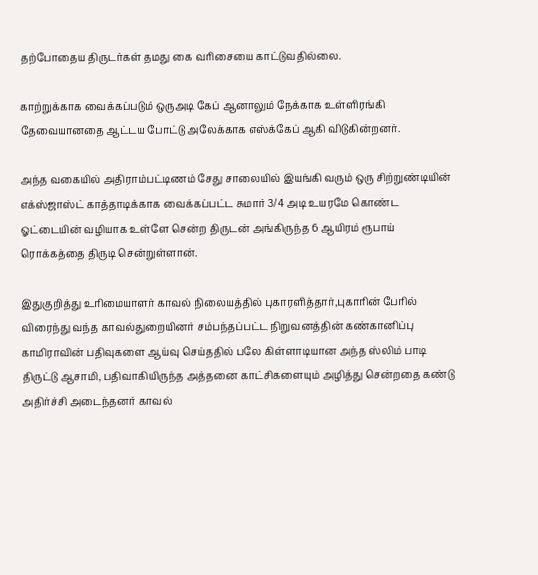தற்போதைய திருடர்கள் தமது கை வரிசையை காட்டுவதில்லை.

காற்றுக்காக வைக்கப்படும் ஒருஅடி கேப் ஆனாலும் நேக்காக உள்ளிரங்கி தேவையானதை ஆட்டய போட்டு அலேக்காக எஸ்க்கேப் ஆகி விடுகின்றனர்.

அந்த வகையில் அதிராம்பட்டிணம் சேது சாலையில் இயங்கி வரும் ஒரு சிற்றுண்டியின் எக்ஸ்ஜாஸ்ட் காத்தாடிக்காக வைக்கப்பட்ட சுமார் 3/4 அடி உயரமே கொண்ட ஓட்டையின் வழியாக உள்ளே சென்ற திருடன் அங்கிருந்த 6 ஆயிரம் ரூபாய் ரொக்கத்தை திருடி சென்றுள்ளான்.

இதுகுறித்து உரிமையாளர் காவல் நிலையத்தில் புகாரளித்தார்,புகாரின் பேரில் விரைந்து வந்த காவல்துறையினர் சம்பந்தப்பட்ட நிறுவனத்தின் கண்கானிப்பு காமிராவின் பதிவுகளை ஆய்வு செய்ததில் பலே கிள்ளாடியான அந்த ஸ்லிம் பாடி திருட்டு ஆசாமி, பதிவாகியிருந்த அத்தனை காட்சிகளையும் அழித்து சென்றதை கண்டு அதிர்ச்சி அடைந்தனர் காவல்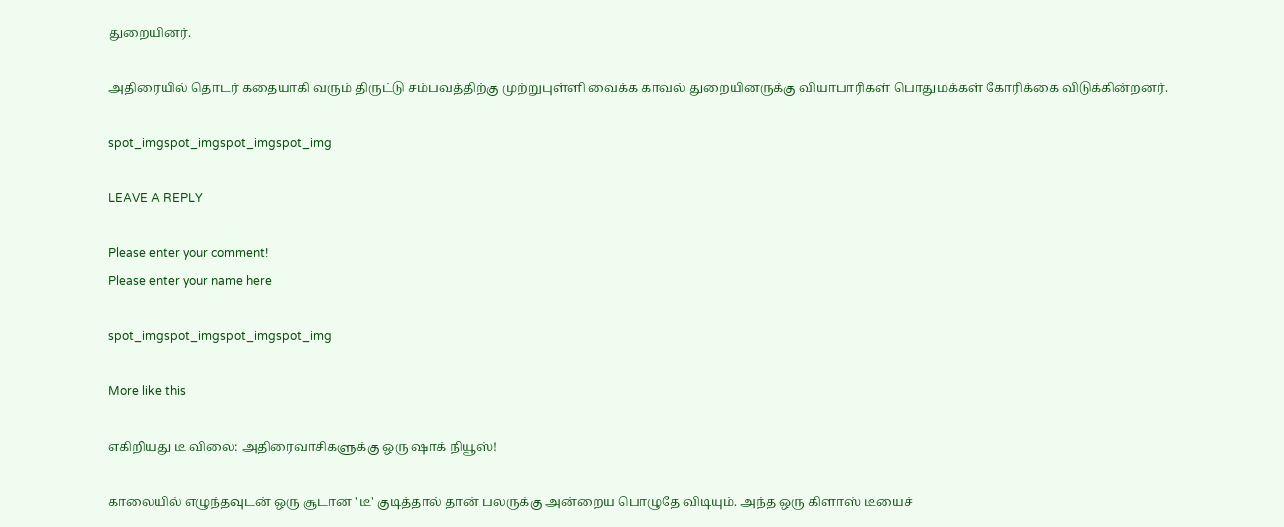துறையினர்.

அதிரையில் தொடர் கதையாகி வரும் திருட்டு சம்பவத்திற்கு முற்றுபுள்ளி வைக்க காவல் துறையினருக்கு வியாபாரிகள் பொதுமக்கள் கோரிக்கை விடுக்கின்றனர்.

spot_imgspot_imgspot_imgspot_img

LEAVE A REPLY

Please enter your comment!
Please enter your name here

spot_imgspot_imgspot_imgspot_img

More like this

எகிறியது டீ விலை: அதிரைவாசிகளுக்கு ஒரு ஷாக் நியூஸ்!

காலையில் எழுந்தவுடன் ஒரு சூடான 'டீ' குடித்தால் தான் பலருக்கு அன்றைய பொழுதே விடியும். அந்த ஒரு கிளாஸ் டீயைச்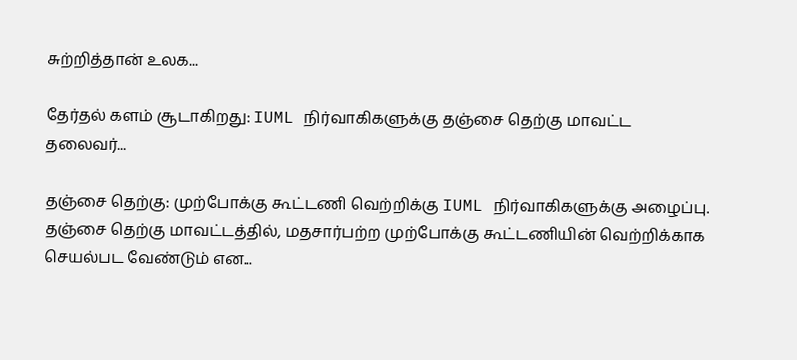சுற்றித்தான் உலக...

தேர்தல் களம் சூடாகிறது: IUML நிர்வாகிகளுக்கு தஞ்சை தெற்கு மாவட்ட தலைவர்...

தஞ்சை தெற்கு: முற்போக்கு கூட்டணி வெற்றிக்கு IUML நிர்வாகிகளுக்கு அழைப்பு. தஞ்சை தெற்கு மாவட்டத்தில், மதசார்பற்ற முற்போக்கு கூட்டணியின் வெற்றிக்காக செயல்பட வேண்டும் என...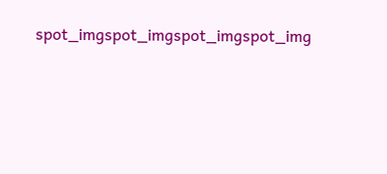spot_imgspot_imgspot_imgspot_img